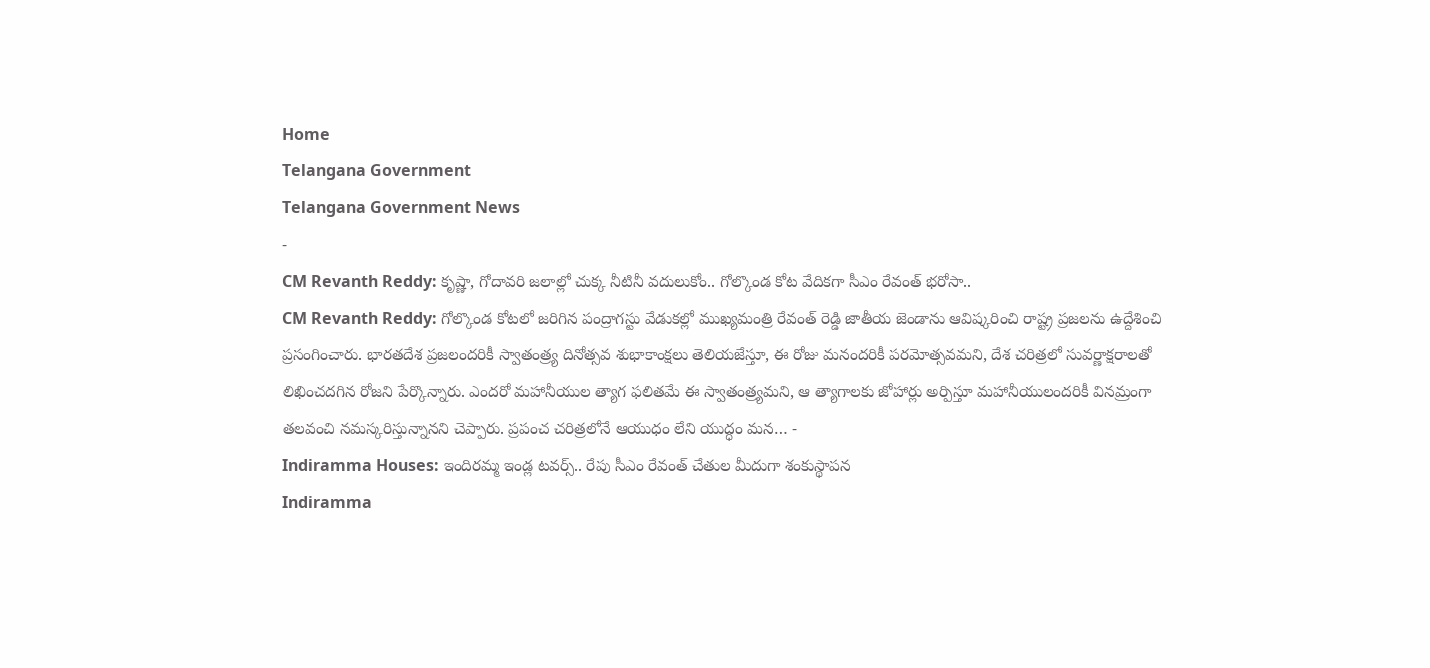Home
Telangana Government
Telangana Government News
-
CM Revanth Reddy: కృష్ణా, గోదావరి జలాల్లో చుక్క నీటినీ వదులుకోం.. గోల్కొండ కోట వేదికగా సీఎం రేవంత్ భరోసా..
CM Revanth Reddy: గోల్కొండ కోటలో జరిగిన పంద్రాగస్టు వేడుకల్లో ముఖ్యమంత్రి రేవంత్ రెడ్డి జాతీయ జెండాను ఆవిష్కరించి రాష్ట్ర ప్రజలను ఉద్దేశించి ప్రసంగించారు. భారతదేశ ప్రజలందరికీ స్వాతంత్ర్య దినోత్సవ శుభాకాంక్షలు తెలియజేస్తూ, ఈ రోజు మనందరికీ పరమోత్సవమని, దేశ చరిత్రలో సువర్ణాక్షరాలతో లిఖించదగిన రోజని పేర్కొన్నారు. ఎందరో మహానీయుల త్యాగ ఫలితమే ఈ స్వాతంత్ర్యమని, ఆ త్యాగాలకు జోహార్లు అర్పిస్తూ మహానీయులందరికీ వినమ్రంగా తలవంచి నమస్కరిస్తున్నానని చెప్పారు. ప్రపంచ చరిత్రలోనే ఆయుధం లేని యుద్ధం మన… -
Indiramma Houses: ఇందిరమ్మ ఇండ్ల టవర్స్.. రేపు సీఎం రేవంత్ చేతుల మీదుగా శంకుస్థాపన
Indiramma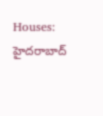Houses: హైదరాబాద్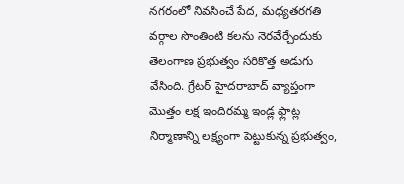నగరంలో నివసించే పేద, మధ్యతరగతి వర్గాల సొంతింటి కలను నెరవేర్చేందుకు తెలంగాణ ప్రభుత్వం సరికొత్త అడుగు వేసింది. గ్రేటర్ హైదరాబాద్ వ్యాప్తంగా మొత్తం లక్ష ఇందిరమ్మ ఇండ్ల ఫ్లాట్ల నిర్మాణాన్ని లక్ష్యంగా పెట్టుకున్న ప్రభుత్వం,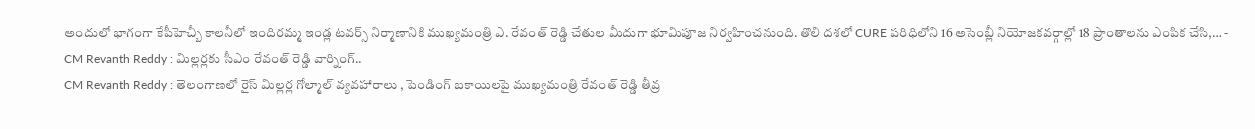అందులో భాగంగా కేపీహెచ్బీ కాలనీలో ఇందిరమ్మ ఇండ్ల టవర్స్ నిర్మాణానికి ముఖ్యమంత్రి ఎ. రేవంత్ రెడ్డి చేతుల మీదుగా భూమిపూజ నిర్వహించనుంది. తొలి దశలో CURE పరిధిలోని 16 అసెంబ్లీ నియోజకవర్గాల్లో 18 ప్రాంతాలను ఎంపిక చేసి,… -
CM Revanth Reddy : మిల్లర్లకు సీఎం రేవంత్ రెడ్డి వార్నింగ్..
CM Revanth Reddy : తెలంగాణలో రైస్ మిల్లర్ల గోల్మాల్ వ్యవహారాలు , పెండింగ్ బకాయిలపై ముఖ్యమంత్రి రేవంత్ రెడ్డి తీవ్ర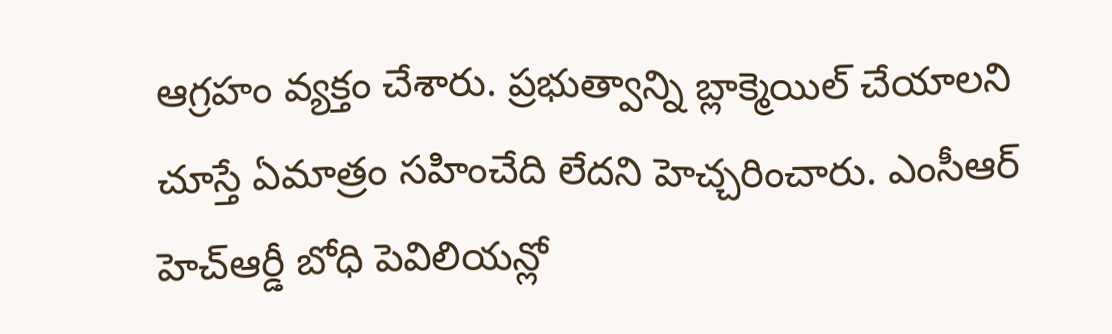ఆగ్రహం వ్యక్తం చేశారు. ప్రభుత్వాన్ని బ్లాక్మెయిల్ చేయాలని చూస్తే ఏమాత్రం సహించేది లేదని హెచ్చరించారు. ఎంసీఆర్ హెచ్ఆర్డీ బోధి పెవిలియన్లో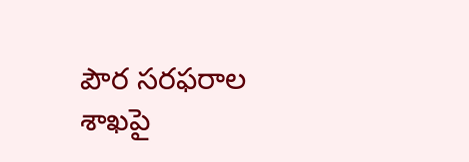పౌర సరఫరాల శాఖపై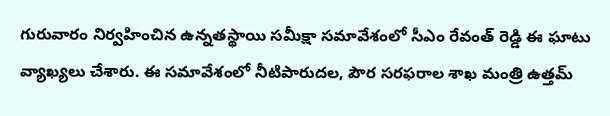గురువారం నిర్వహించిన ఉన్నతస్థాయి సమీక్షా సమావేశంలో సీఎం రేవంత్ రెడ్డి ఈ ఘాటు వ్యాఖ్యలు చేశారు. ఈ సమావేశంలో నీటిపారుదల, పౌర సరఫరాల శాఖ మంత్రి ఉత్తమ్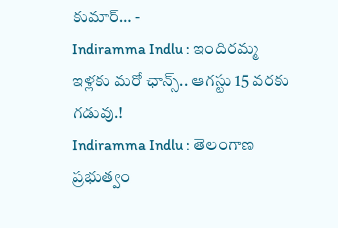కుమార్… -
Indiramma Indlu : ఇందిరమ్మ ఇళ్లకు మరో ఛాన్స్.. ఆగస్టు 15 వరకు గడువు.!
Indiramma Indlu : తెలంగాణ ప్రభుత్వం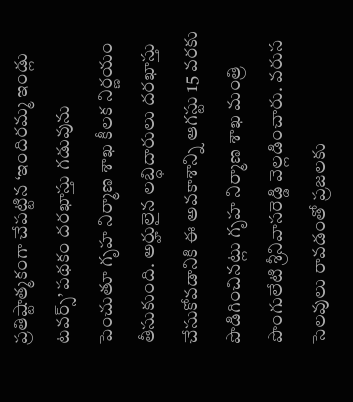ప్రతిష్టాత్మకంగా చేపట్టిన ‘ఇందిరమ్మ ఇండ్లు టవర్స్’ పథకం దరఖాస్తు గడువును పెంచుతూ గృహ నిర్మాణ శాఖ కీలక నిర్ణయం తీసుకుంది. అర్హులైన లబ్ధిదారులు దరఖాస్తు చేసుకోవడానికి ఈ అవకాశాన్ని ఆగస్టు 15 వరకు పొడిగించినట్లు గృహ నిర్మాణ శాఖ మంత్రి పొంగులేటి శ్రీనివాసరెడ్డి వెల్లడించారు. వరుస సెలవులు రావడంతో ప్రజలకు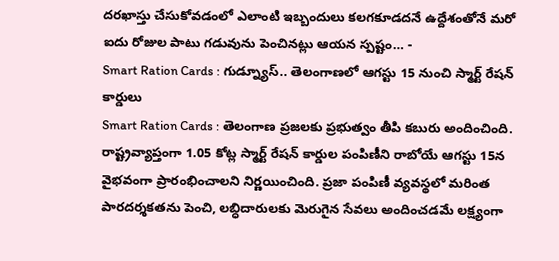దరఖాస్తు చేసుకోవడంలో ఎలాంటి ఇబ్బందులు కలగకూడదనే ఉద్దేశంతోనే మరో ఐదు రోజుల పాటు గడువును పెంచినట్లు ఆయన స్పష్టం… -
Smart Ration Cards : గుడ్న్యూస్.. తెలంగాణలో ఆగస్టు 15 నుంచి స్మార్ట్ రేషన్ కార్డులు
Smart Ration Cards : తెలంగాణ ప్రజలకు ప్రభుత్వం తీపి కబురు అందించింది. రాష్ట్రవ్యాప్తంగా 1.05 కోట్ల స్మార్ట్ రేషన్ కార్డుల పంపిణీని రాబోయే ఆగస్టు 15న వైభవంగా ప్రారంభించాలని నిర్ణయించింది. ప్రజా పంపిణీ వ్యవస్థలో మరింత పారదర్శకతను పెంచి, లబ్ధిదారులకు మెరుగైన సేవలు అందించడమే లక్ష్యంగా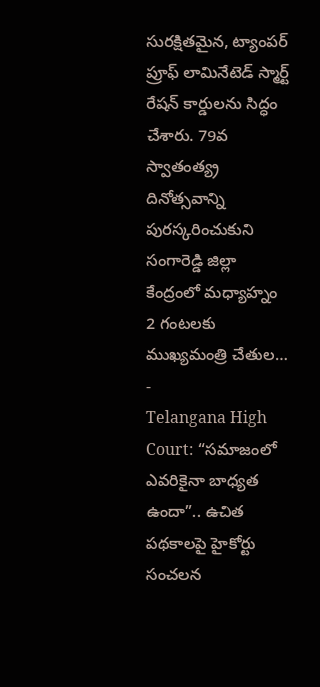సురక్షితమైన, ట్యాంపర్ ప్రూఫ్ లామినేటెడ్ స్మార్ట్ రేషన్ కార్డులను సిద్ధం చేశారు. 79వ స్వాతంత్య్ర దినోత్సవాన్ని పురస్కరించుకుని సంగారెడ్డి జిల్లా కేంద్రంలో మధ్యాహ్నం 2 గంటలకు ముఖ్యమంత్రి చేతుల… -
Telangana High Court: “సమాజంలో ఎవరికైనా బాధ్యత ఉందా”.. ఉచిత పథకాలపై హైకోర్టు సంచలన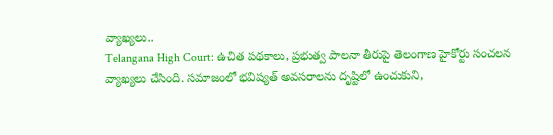వ్యాఖ్యలు..
Telangana High Court: ఉచిత పథకాలు, ప్రభుత్వ పాలనా తీరుపై తెలంగాణ హైకోర్టు సంచలన వ్యాఖ్యలు చేసింది. సమాజంలో భవిష్యత్ అవసరాలను దృష్టిలో ఉంచుకుని,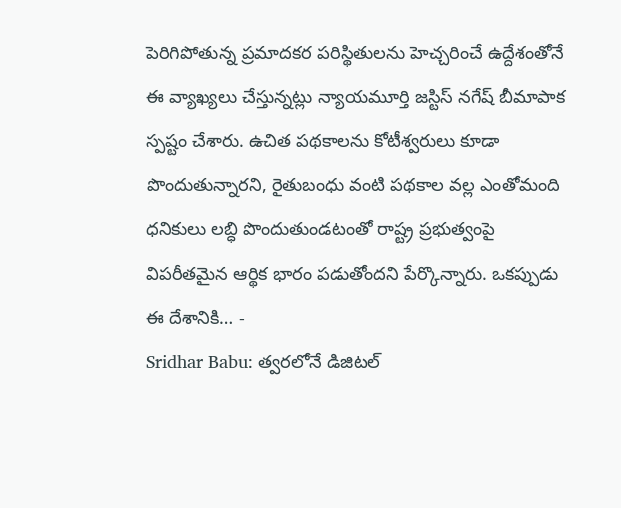పెరిగిపోతున్న ప్రమాదకర పరిస్థితులను హెచ్చరించే ఉద్దేశంతోనే ఈ వ్యాఖ్యలు చేస్తున్నట్లు న్యాయమూర్తి జస్టిస్ నగేష్ బీమాపాక స్పష్టం చేశారు. ఉచిత పథకాలను కోటీశ్వరులు కూడా పొందుతున్నారని, రైతుబంధు వంటి పథకాల వల్ల ఎంతోమంది ధనికులు లబ్ధి పొందుతుండటంతో రాష్ట్ర ప్రభుత్వంపై విపరీతమైన ఆర్థిక భారం పడుతోందని పేర్కొన్నారు. ఒకప్పుడు ఈ దేశానికి… -
Sridhar Babu: త్వరలోనే డిజిటల్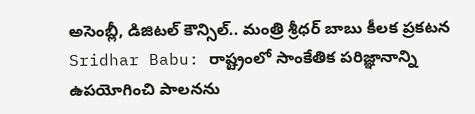అసెంబ్లీ, డిజిటల్ కౌన్సిల్.. మంత్రి శ్రీధర్ బాబు కీలక ప్రకటన
Sridhar Babu: రాష్ట్రంలో సాంకేతిక పరిజ్ఞానాన్ని ఉపయోగించి పాలనను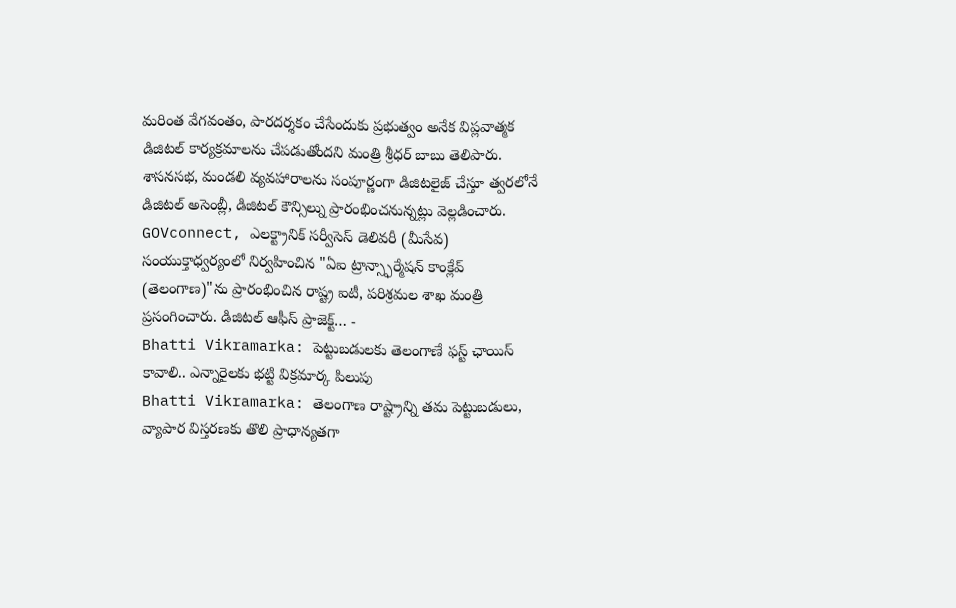మరింత వేగవంతం, పారదర్శకం చేసేందుకు ప్రభుత్వం అనేక విప్లవాత్మక డిజిటల్ కార్యక్రమాలను చేపడుతోందని మంత్రి శ్రీధర్ బాబు తెలిపారు. శాసనసభ, మండలి వ్యవహారాలను సంపూర్ణంగా డిజిటలైజ్ చేస్తూ త్వరలోనే డిజిటల్ అసెంబ్లీ, డిజిటల్ కౌన్సిల్ను ప్రారంభించనున్నట్లు వెల్లడించారు. GOVconnect, ఎలక్ట్రానిక్ సర్వీసెస్ డెలివరీ (మీసేవ) సంయుక్తాధ్వర్యంలో నిర్వహించిన "ఏఐ ట్రాన్స్ఫార్మేషన్ కాంక్లేవ్ (తెలంగాణ)"ను ప్రారంభించిన రాష్ట్ర ఐటీ, పరిశ్రమల శాఖ మంత్రి ప్రసంగించారు. డిజిటల్ ఆఫీస్ ప్రాజెక్ట్… -
Bhatti Vikramarka: పెట్టుబడులకు తెలంగాణే ఫస్ట్ ఛాయిస్ కావాలి.. ఎన్నారైలకు భట్టి విక్రమార్క పిలుపు
Bhatti Vikramarka: తెలంగాణ రాష్ట్రాన్ని తమ పెట్టుబడులు, వ్యాపార విస్తరణకు తొలి ప్రాధాన్యతగా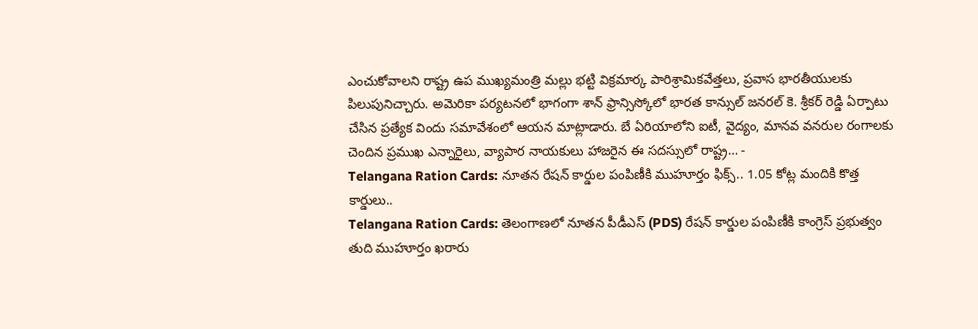ఎంచుకోవాలని రాష్ట్ర ఉప ముఖ్యమంత్రి మల్లు భట్టి విక్రమార్క పారిశ్రామికవేత్తలు, ప్రవాస భారతీయులకు పిలుపునిచ్చారు. అమెరికా పర్యటనలో భాగంగా శాన్ ఫ్రాన్సిస్కోలో భారత కాన్సుల్ జనరల్ కె. శ్రీకర్ రెడ్డి ఏర్పాటు చేసిన ప్రత్యేక విందు సమావేశంలో ఆయన మాట్లాడారు. బే ఏరియాలోని ఐటీ, వైద్యం, మానవ వనరుల రంగాలకు చెందిన ప్రముఖ ఎన్నారైలు, వ్యాపార నాయకులు హాజరైన ఈ సదస్సులో రాష్ట్ర… -
Telangana Ration Cards: నూతన రేషన్ కార్డుల పంపిణీకి ముహూర్తం ఫిక్స్.. 1.05 కోట్ల మందికి కొత్త కార్డులు..
Telangana Ration Cards: తెలంగాణలో నూతన పీడీఎస్ (PDS) రేషన్ కార్డుల పంపిణీకి కాంగ్రెస్ ప్రభుత్వం తుది ముహూర్తం ఖరారు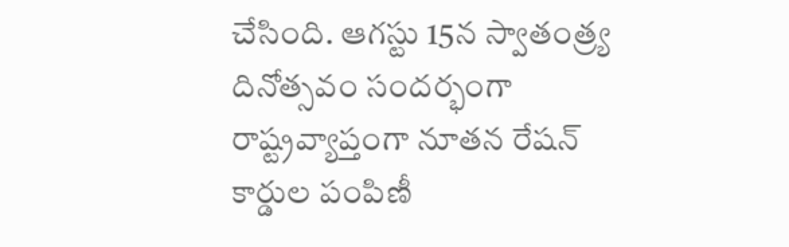చేసింది. ఆగస్టు 15న స్వాతంత్ర్య దినోత్సవం సందర్భంగా రాష్ట్రవ్యాప్తంగా నూతన రేషన్ కార్డుల పంపిణీ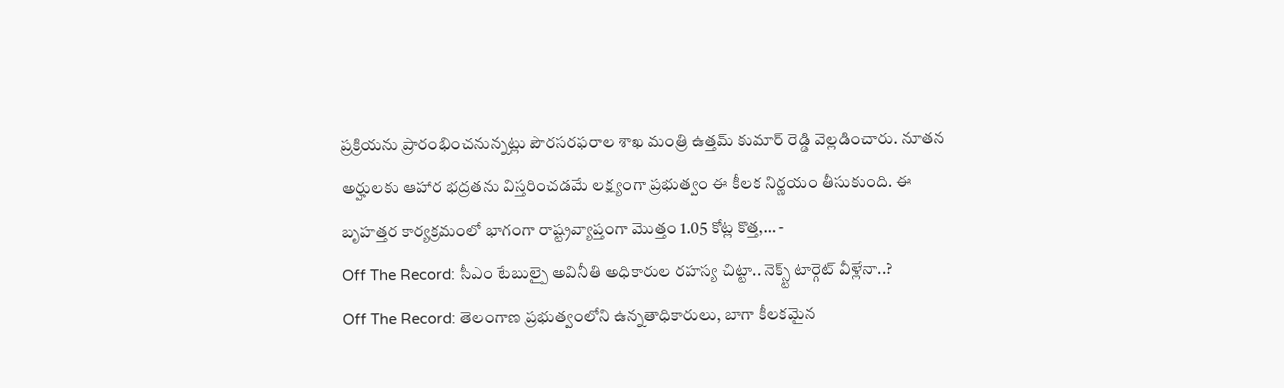ప్రక్రియను ప్రారంభించనున్నట్లు పౌరసరఫరాల శాఖ మంత్రి ఉత్తమ్ కుమార్ రెడ్డి వెల్లడించారు. నూతన అర్హులకు ఆహార భద్రతను విస్తరించడమే లక్ష్యంగా ప్రభుత్వం ఈ కీలక నిర్ణయం తీసుకుంది. ఈ బృహత్తర కార్యక్రమంలో భాగంగా రాష్ట్రవ్యాప్తంగా మొత్తం 1.05 కోట్ల కొత్త,… -
Off The Record: సీఎం టేబుల్పై అవినీతి అధికారుల రహస్య చిట్టా.. నెక్స్ట్ టార్గెట్ వీళ్లేనా..?
Off The Record: తెలంగాణ ప్రభుత్వంలోని ఉన్నతాధికారులు, బాగా కీలకమైన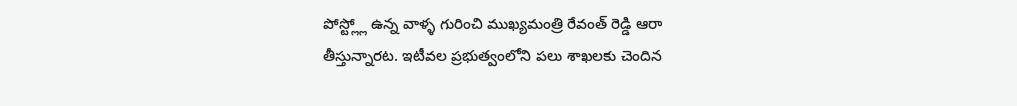పోస్ట్ల్లో ఉన్న వాళ్ళ గురించి ముఖ్యమంత్రి రేవంత్ రెడ్డి ఆరా తీస్తున్నారట. ఇటీవల ప్రభుత్వంలోని పలు శాఖలకు చెందిన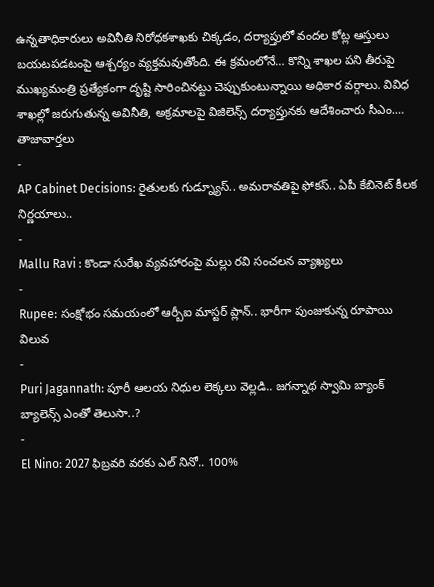ఉన్నతాధికారులు అవినీతి నిరోధకశాఖకు చిక్కడం, దర్యాప్తులో వందల కోట్ల ఆస్తులు బయటపడటంపై ఆశ్చర్యం వ్యక్తమవుతోంది. ఈ క్రమంలోనే… కొన్ని శాఖల పని తీరుపై ముఖ్యమంత్రి ప్రత్యేకంగా దృష్టి సారించినట్టు చెప్పుకుంటున్నాయి అధికార వర్గాలు. వివిధ శాఖల్లో జరుగుతున్న అవినీతి, అక్రమాలపై విజిలెన్స్ దర్యాప్తునకు ఆదేశించారు సీఎం.…
తాజావార్తలు
-
AP Cabinet Decisions: రైతులకు గుడ్న్యూస్.. అమరావతిపై ఫోకస్.. ఏపీ కేబినెట్ కీలక నిర్ణయాలు..
-
Mallu Ravi : కొండా సురేఖ వ్యవహారంపై మల్లు రవి సంచలన వ్యాఖ్యలు
-
Rupee: సంక్షోభం సమయంలో ఆర్బీఐ మాస్టర్ ప్లాన్.. భారీగా పుంజుకున్న రూపాయి విలువ
-
Puri Jagannath: పూరీ ఆలయ నిధుల లెక్కలు వెల్లడి.. జగన్నాథ స్వామి బ్యాంక్ బ్యాలెన్స్ ఎంతో తెలుసా..?
-
El Nino: 2027 ఫిబ్రవరి వరకు ఎల్ నినో.. 100%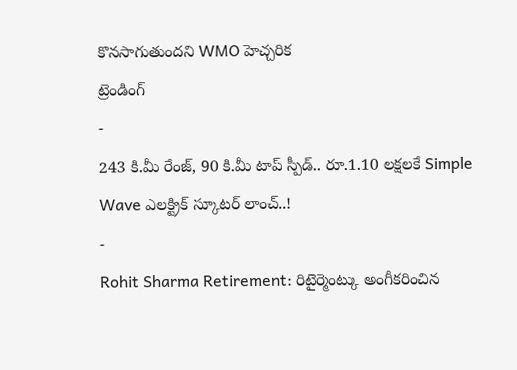కొనసాగుతుందని WMO హెచ్చరిక
ట్రెండింగ్
-
243 కి.మీ రేంజ్, 90 కి.మీ టాప్ స్పీడ్.. రూ.1.10 లక్షలకే Simple Wave ఎలక్ట్రిక్ స్కూటర్ లాంచ్..!
-
Rohit Sharma Retirement: రిటైర్మెంట్కు అంగీకరించిన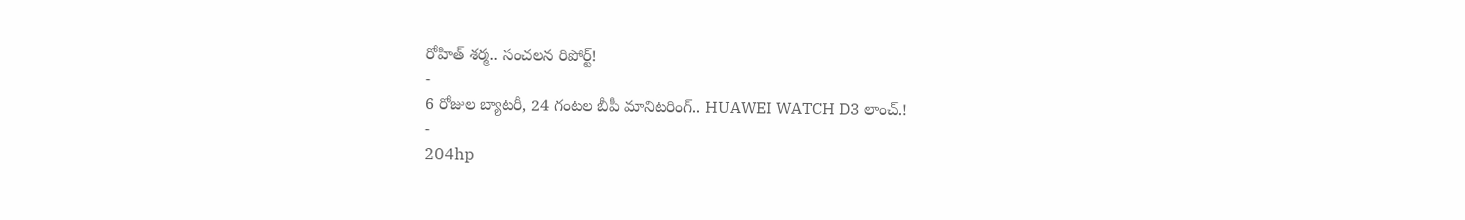రోహిత్ శర్మ.. సంచలన రిపోర్ట్!
-
6 రోజుల బ్యాటరీ, 24 గంటల బీపీ మానిటరింగ్.. HUAWEI WATCH D3 లాంచ్.!
-
204hp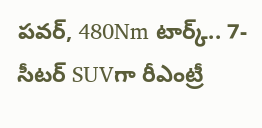పవర్, 480Nm టార్క్.. 7-సీటర్ SUVగా రీఎంట్రీ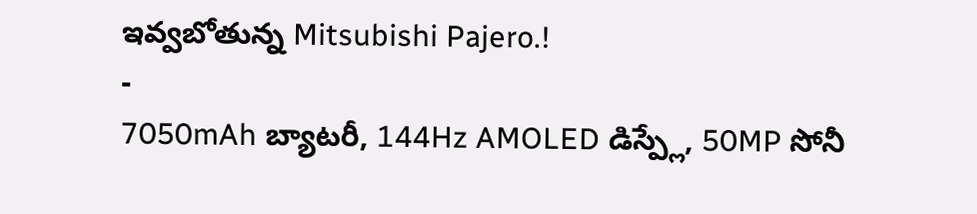ఇవ్వబోతున్న Mitsubishi Pajero.!
-
7050mAh బ్యాటరీ, 144Hz AMOLED డిస్ప్లే, 50MP సోనీ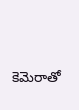కెమెరాతో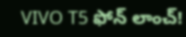VIVO T5 ఫోన్ లాంచ్!